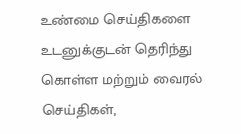உண்மை செய்திகளை உடனுக்குடன் தெரிந்து கொள்ள மற்றும் வைரல் செய்திகள்,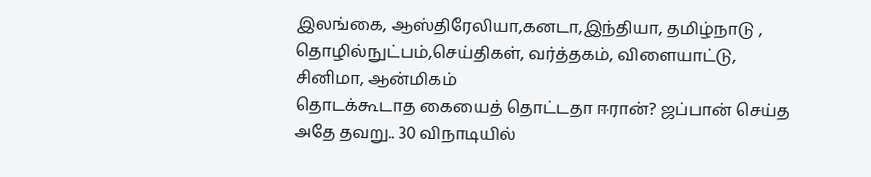இலங்கை, ஆஸ்திரேலியா,கனடா,இந்தியா, தமிழ்நாடு , தொழில்நுட்பம்,செய்திகள், வர்த்தகம், விளையாட்டு, சினிமா, ஆன்மிகம்
தொடக்கூடாத கையைத் தொட்டதா ஈரான்? ஜப்பான் செய்த அதே தவறு.. 30 விநாடியில்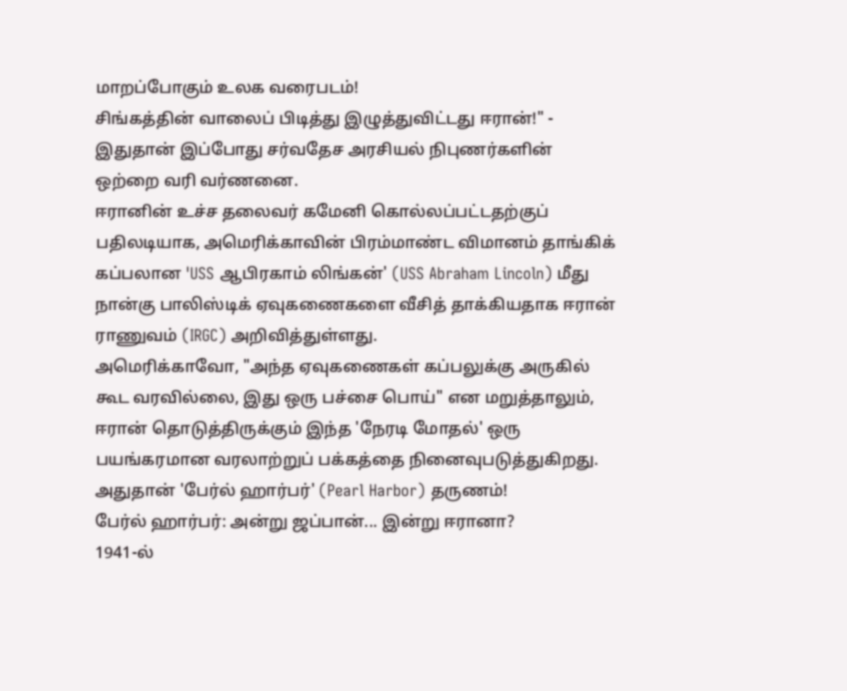மாறப்போகும் உலக வரைபடம்!
சிங்கத்தின் வாலைப் பிடித்து இழுத்துவிட்டது ஈரான்!" - இதுதான் இப்போது சர்வதேச அரசியல் நிபுணர்களின் ஒற்றை வரி வர்ணனை.
ஈரானின் உச்ச தலைவர் கமேனி கொல்லப்பட்டதற்குப் பதிலடியாக, அமெரிக்காவின் பிரம்மாண்ட விமானம் தாங்கிக் கப்பலான 'USS ஆபிரகாம் லிங்கன்' (USS Abraham Lincoln) மீது நான்கு பாலிஸ்டிக் ஏவுகணைகளை வீசித் தாக்கியதாக ஈரான் ராணுவம் (IRGC) அறிவித்துள்ளது.
அமெரிக்காவோ, "அந்த ஏவுகணைகள் கப்பலுக்கு அருகில் கூட வரவில்லை, இது ஒரு பச்சை பொய்" என மறுத்தாலும், ஈரான் தொடுத்திருக்கும் இந்த 'நேரடி மோதல்' ஒரு பயங்கரமான வரலாற்றுப் பக்கத்தை நினைவுபடுத்துகிறது. அதுதான் 'பேர்ல் ஹார்பர்' (Pearl Harbor) தருணம்!
பேர்ல் ஹார்பர்: அன்று ஜப்பான்... இன்று ஈரானா?
1941-ல்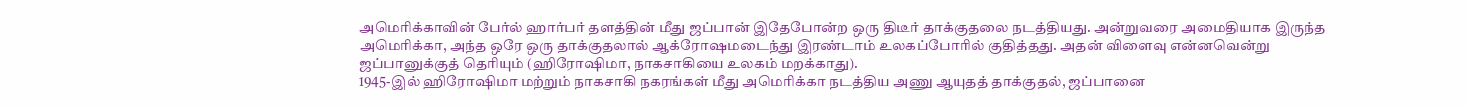அமெரிக்காவின் பேர்ல் ஹார்பர் தளத்தின் மீது ஜப்பான் இதேபோன்ற ஒரு திடீர் தாக்குதலை நடத்தியது. அன்றுவரை அமைதியாக இருந்த அமெரிக்கா, அந்த ஒரே ஒரு தாக்குதலால் ஆக்ரோஷமடைந்து இரண்டாம் உலகப்போரில் குதித்தது. அதன் விளைவு என்னவென்று ஜப்பானுக்குத் தெரியும் (ஹிரோஷிமா, நாகசாகியை உலகம் மறக்காது).
1945-இல் ஹிரோஷிமா மற்றும் நாகசாகி நகரங்கள் மீது அமெரிக்கா நடத்திய அணு ஆயுதத் தாக்குதல், ஜப்பானை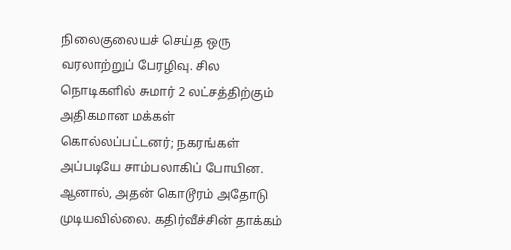நிலைகுலையச் செய்த ஒரு வரலாற்றுப் பேரழிவு. சில நொடிகளில் சுமார் 2 லட்சத்திற்கும் அதிகமான மக்கள் கொல்லப்பட்டனர்; நகரங்கள் அப்படியே சாம்பலாகிப் போயின. ஆனால், அதன் கொடூரம் அதோடு முடியவில்லை. கதிர்வீச்சின் தாக்கம்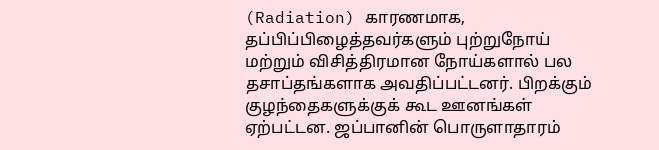(Radiation) காரணமாக, தப்பிப்பிழைத்தவர்களும் புற்றுநோய் மற்றும் விசித்திரமான நோய்களால் பல தசாப்தங்களாக அவதிப்பட்டனர். பிறக்கும் குழந்தைகளுக்குக் கூட ஊனங்கள் ஏற்பட்டன. ஜப்பானின் பொருளாதாரம்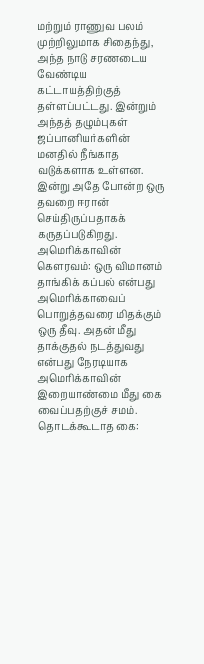மற்றும் ராணுவ பலம் முற்றிலுமாக சிதைந்து, அந்த நாடு சரணடைய வேண்டிய கட்டாயத்திற்குத் தள்ளப்பட்டது. இன்றும் அந்தத் தழும்புகள் ஜப்பானியர்களின் மனதில் நீங்காத வடுக்களாக உள்ளன.
இன்று அதே போன்ற ஒரு தவறை ஈரான் செய்திருப்பதாகக் கருதப்படுகிறது.
அமெரிக்காவின் கௌரவம்: ஒரு விமானம் தாங்கிக் கப்பல் என்பது அமெரிக்காவைப் பொறுத்தவரை மிதக்கும் ஒரு தீவு. அதன் மீது தாக்குதல் நடத்துவது என்பது நேரடியாக அமெரிக்காவின் இறையாண்மை மீது கை வைப்பதற்குச் சமம்.
தொடக்கூடாத கை: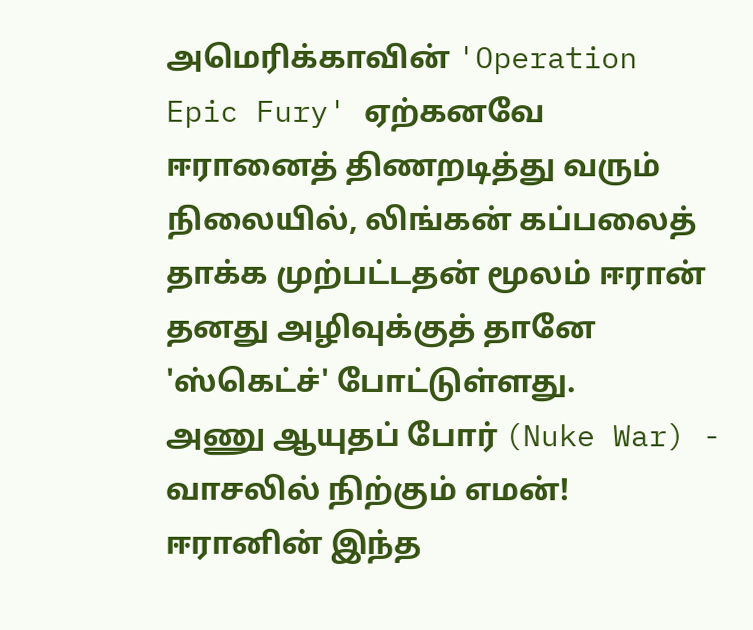அமெரிக்காவின் 'Operation Epic Fury' ஏற்கனவே ஈரானைத் திணறடித்து வரும் நிலையில், லிங்கன் கப்பலைத் தாக்க முற்பட்டதன் மூலம் ஈரான் தனது அழிவுக்குத் தானே 'ஸ்கெட்ச்' போட்டுள்ளது.
அணு ஆயுதப் போர் (Nuke War) - வாசலில் நிற்கும் எமன்!
ஈரானின் இந்த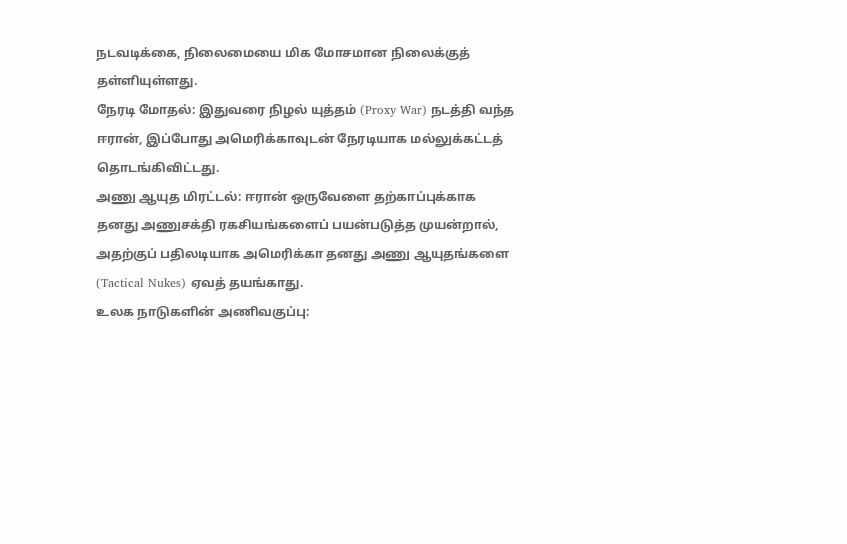நடவடிக்கை, நிலைமையை மிக மோசமான நிலைக்குத் தள்ளியுள்ளது.
நேரடி மோதல்: இதுவரை நிழல் யுத்தம் (Proxy War) நடத்தி வந்த ஈரான், இப்போது அமெரிக்காவுடன் நேரடியாக மல்லுக்கட்டத் தொடங்கிவிட்டது.
அணு ஆயுத மிரட்டல்: ஈரான் ஒருவேளை தற்காப்புக்காக தனது அணுசக்தி ரகசியங்களைப் பயன்படுத்த முயன்றால், அதற்குப் பதிலடியாக அமெரிக்கா தனது அணு ஆயுதங்களை (Tactical Nukes) ஏவத் தயங்காது.
உலக நாடுகளின் அணிவகுப்பு: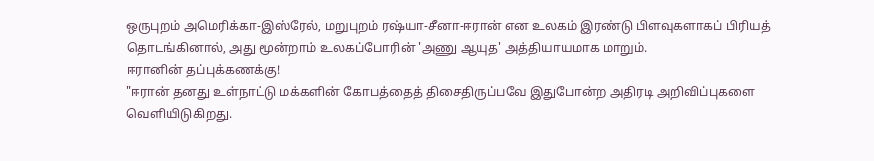ஒருபுறம் அமெரிக்கா-இஸ்ரேல், மறுபுறம் ரஷ்யா-சீனா-ஈரான் என உலகம் இரண்டு பிளவுகளாகப் பிரியத் தொடங்கினால், அது மூன்றாம் உலகப்போரின் 'அணு ஆயுத' அத்தியாயமாக மாறும்.
ஈரானின் தப்புக்கணக்கு!
"ஈரான் தனது உள்நாட்டு மக்களின் கோபத்தைத் திசைதிருப்பவே இதுபோன்ற அதிரடி அறிவிப்புகளை வெளியிடுகிறது.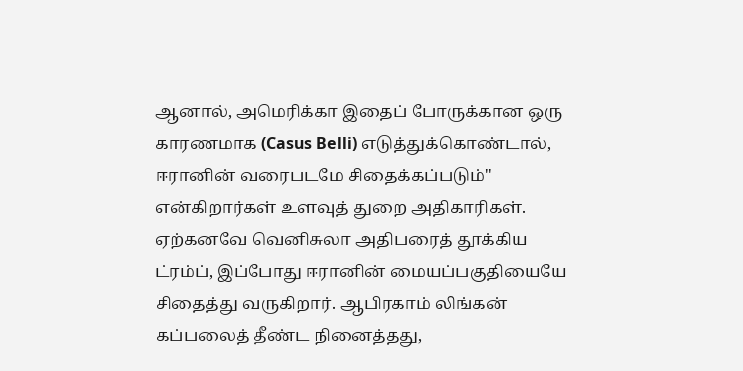ஆனால், அமெரிக்கா இதைப் போருக்கான ஒரு காரணமாக (Casus Belli) எடுத்துக்கொண்டால், ஈரானின் வரைபடமே சிதைக்கப்படும்" என்கிறார்கள் உளவுத் துறை அதிகாரிகள்.
ஏற்கனவே வெனிசுலா அதிபரைத் தூக்கிய ட்ரம்ப், இப்போது ஈரானின் மையப்பகுதியையே சிதைத்து வருகிறார். ஆபிரகாம் லிங்கன் கப்பலைத் தீண்ட நினைத்தது,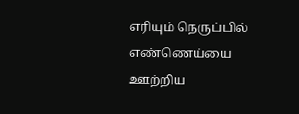எரியும் நெருப்பில் எண்ணெய்யை ஊற்றிய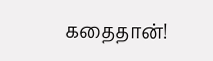கதைதான்!